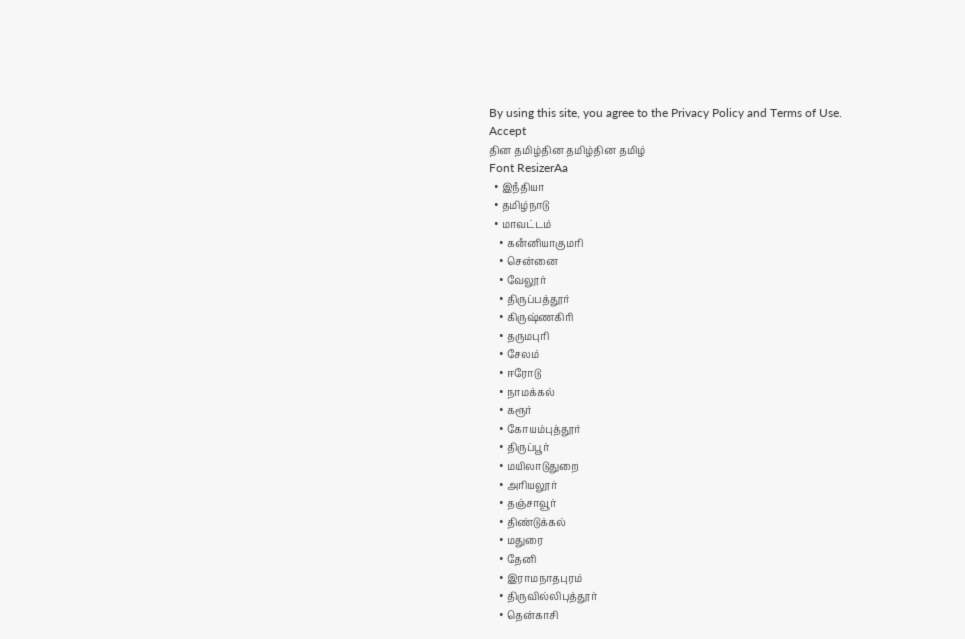By using this site, you agree to the Privacy Policy and Terms of Use.
Accept
தின தமிழ்தின தமிழ்தின தமிழ்
Font ResizerAa
  • இநஂதியா
  • தமிழ்நாடு
  • மாவட்டம்
    • கனஂனியாகுமரி
    • சென்னை
    • வேலூர்
    • திருப்பத்தூர்
    • கிருஷ்ணகிரி
    • தருமபுரி
    • சேலம்
    • ஈரோடு
    • நாமக்கல்
    • கரூர்
    • கோயம்புத்தூர்
    • திருப்பூர்
    • மயிலாடுதுறை
    • அரியலூர்
    • தஞ்சாவூர்
    • திண்டுக்கல்
    • மதுரை
    • தேனி
    • இராமநாதபுரம்
    • திருவில்லிபுத்தூர்
    • தென்காசி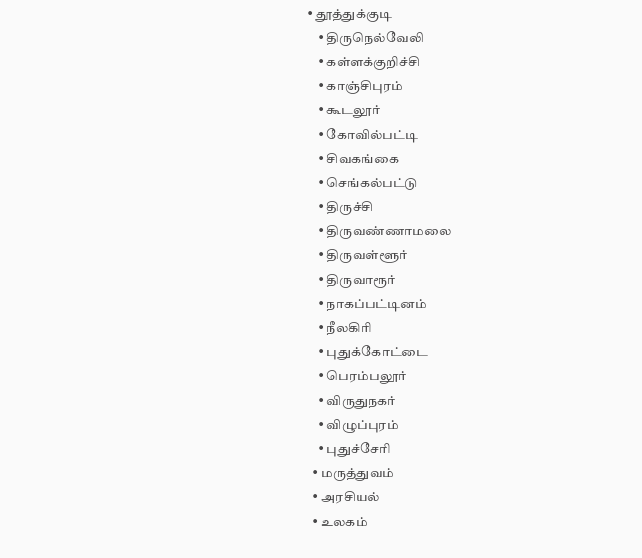• தூத்துக்குடி
    • திருநெல்வேலி
    • கள்ளக்குறிச்சி
    • காஞ்சிபுரம்
    • கூடலூர்
    • கோவில்பட்டி
    • சிவகங்கை
    • செங்கல்பட்டு
    • திருச்சி
    • திருவண்ணாமலை
    • திருவள்ளூர்
    • திருவாரூர்
    • நாகப்பட்டினம்
    • நீலகிரி
    • புதுக்கோட்டை
    • பெரம்பலூர்
    • விருதுநகர்
    • விழுப்புரம்
    • புதுச்சேரி
  • மருத்துவம்
  • அரசியல்
  • உலகம்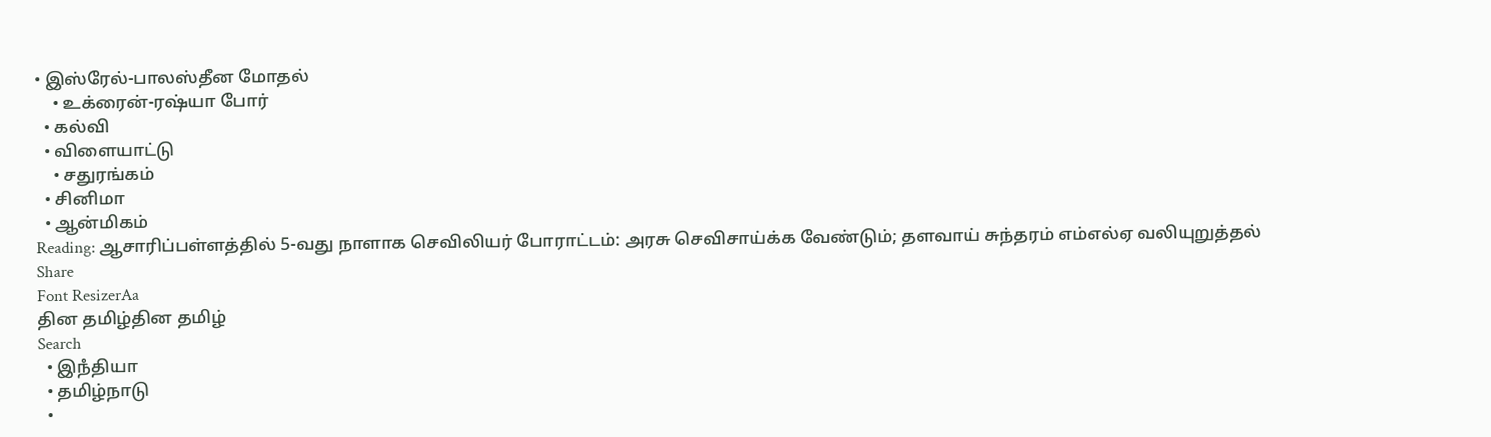• இஸ்ரேல்-பாலஸ்தீன மோதல்
    • உக்ரைன்-ரஷ்யா போர்
  • கல்வி
  • விளையாட்டு
    • சதுரங்கம்
  • சினிமா
  • ஆன்மிகம்
Reading: ஆசாரிப்பள்ளத்தில் 5-வது நாளாக செவிலியர் போராட்டம்: அரசு செவிசாய்க்க வேண்டும்; தளவாய் சுந்தரம் எம்எல்ஏ வலியுறுத்தல்
Share
Font ResizerAa
தின தமிழ்தின தமிழ்
Search
  • இநஂதியா
  • தமிழ்நாடு
  •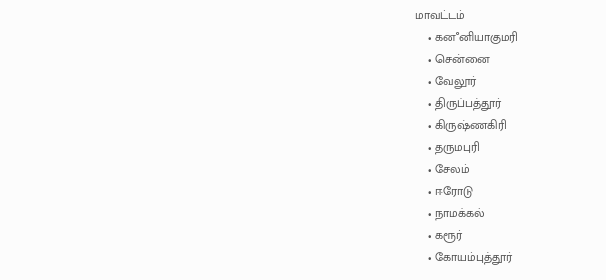மாவட்டம்
    • கனஂனியாகுமரி
    • சென்னை
    • வேலூர்
    • திருப்பத்தூர்
    • கிருஷ்ணகிரி
    • தருமபுரி
    • சேலம்
    • ஈரோடு
    • நாமக்கல்
    • கரூர்
    • கோயம்புத்தூர்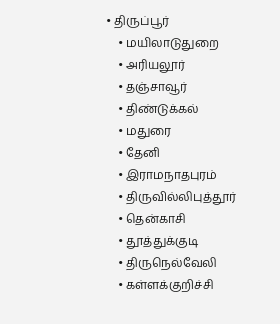• திருப்பூர்
    • மயிலாடுதுறை
    • அரியலூர்
    • தஞ்சாவூர்
    • திண்டுக்கல்
    • மதுரை
    • தேனி
    • இராமநாதபுரம்
    • திருவில்லிபுத்தூர்
    • தென்காசி
    • தூத்துக்குடி
    • திருநெல்வேலி
    • கள்ளக்குறிச்சி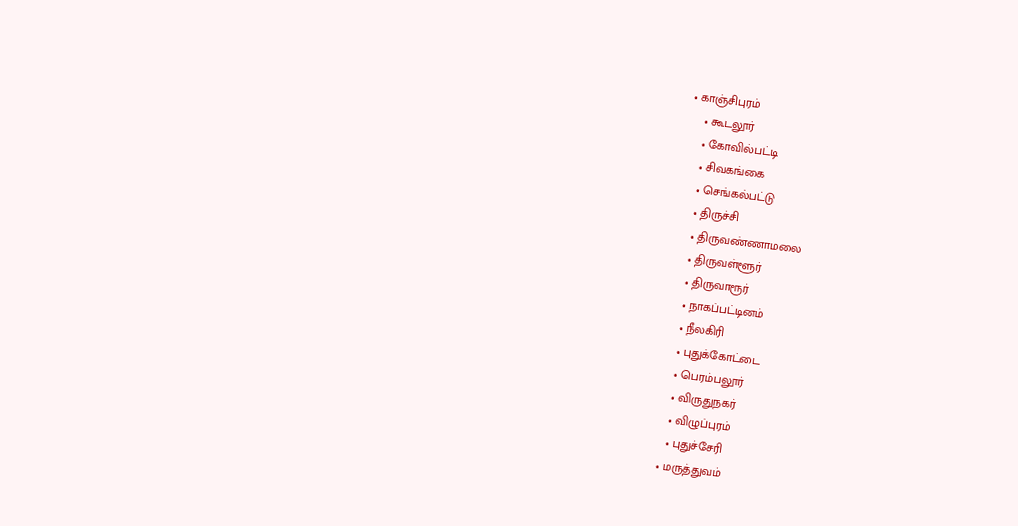• காஞ்சிபுரம்
    • கூடலூர்
    • கோவில்பட்டி
    • சிவகங்கை
    • செங்கல்பட்டு
    • திருச்சி
    • திருவண்ணாமலை
    • திருவள்ளூர்
    • திருவாரூர்
    • நாகப்பட்டினம்
    • நீலகிரி
    • புதுக்கோட்டை
    • பெரம்பலூர்
    • விருதுநகர்
    • விழுப்புரம்
    • புதுச்சேரி
  • மருத்துவம்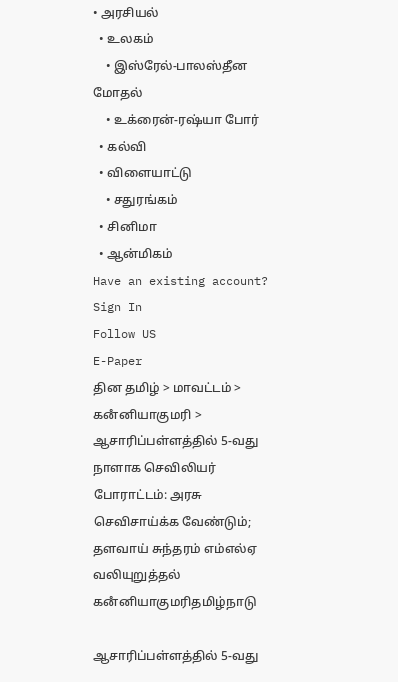• அரசியல்
  • உலகம்
    • இஸ்ரேல்-பாலஸ்தீன மோதல்
    • உக்ரைன்-ரஷ்யா போர்
  • கல்வி
  • விளையாட்டு
    • சதுரங்கம்
  • சினிமா
  • ஆன்மிகம்
Have an existing account? Sign In
Follow US
E-Paper
தின தமிழ் > மாவட்டம் > கனஂனியாகுமரி > ஆசாரிப்பள்ளத்தில் 5-வது நாளாக செவிலியர் போராட்டம்: அரசு செவிசாய்க்க வேண்டும்; தளவாய் சுந்தரம் எம்எல்ஏ வலியுறுத்தல்
கனஂனியாகுமரிதமிழ்நாடு

ஆசாரிப்பள்ளத்தில் 5-வது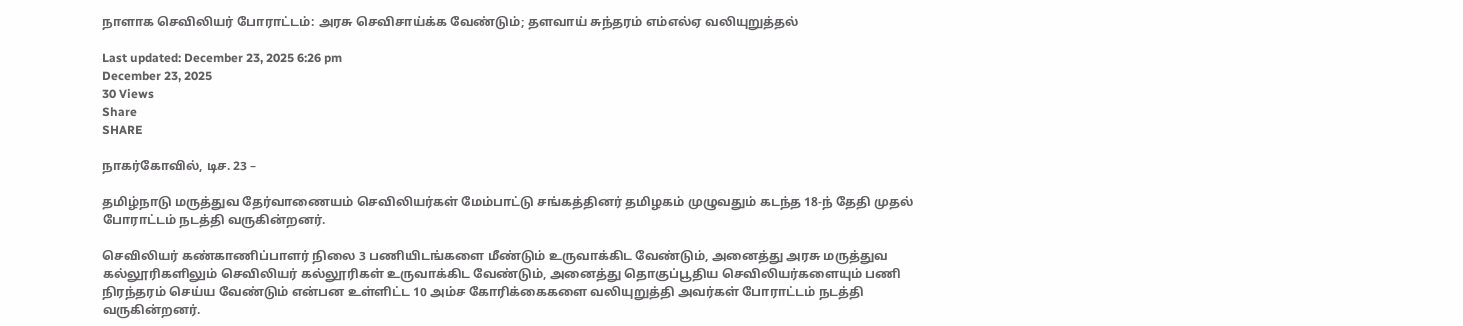நாளாக செவிலியர் போராட்டம்: அரசு செவிசாய்க்க வேண்டும்; தளவாய் சுந்தரம் எம்எல்ஏ வலியுறுத்தல்

Last updated: December 23, 2025 6:26 pm
December 23, 2025
30 Views
Share
SHARE

நாகர்கோவில், டிச. 23 –

தமிழ்நாடு மருத்துவ தேர்வாணையம் செவிலியர்கள் மேம்பாட்டு சங்கத்தினர் தமிழகம் முழுவதும் கடந்த 18-ந் தேதி முதல் போராட்டம் நடத்தி வருகின்றனர்.

செவிலியர் கண்காணிப்பாளர் நிலை 3 பணியிடங்களை மீண்டும் உருவாக்கிட வேண்டும், அனைத்து அரசு மருத்துவ கல்லூரிகளிலும் செவிலியர் கல்லூரிகள் உருவாக்கிட வேண்டும், அனைத்து தொகுப்பூதிய செவிலியர்களையும் பணி நிரந்தரம் செய்ய வேண்டும் என்பன உள்ளிட்ட 10 அம்ச கோரிக்கைகளை வலியுறுத்தி அவர்கள் போராட்டம் நடத்தி வருகின்றனர்.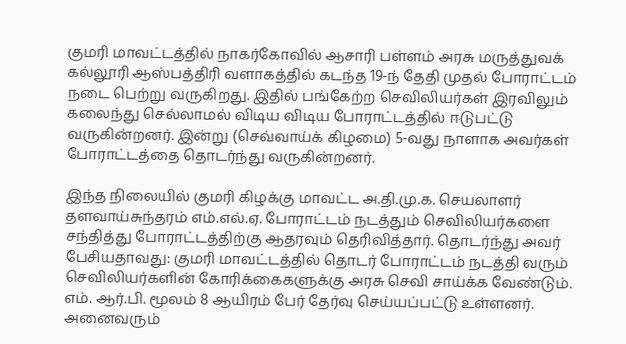குமரி மாவட்டத்தில் நாகர்கோவில் ஆசாரி பள்ளம் அரசு மருத்துவக் கல்லூரி ஆஸ்பத்திரி வளாகத்தில் கடந்த 19-ந் தேதி முதல் போராட்டம் நடை பெற்று வருகிறது. இதில் பங்கேற்ற செவிலியர்கள் இரவிலும் கலைந்து செல்லாமல் விடிய விடிய போராட்டத்தில் ஈடுபட்டு வருகின்றனர். இன்று (செவ்வாய்க் கிழமை) 5-வது நாளாக அவர்கள் போராட்டத்தை தொடர்ந்து வருகின்றனர்.

இந்த நிலையில் குமரி கிழக்கு மாவட்ட அ.தி.மு.க. செயலாளர் தளவாய்சுந்தரம் எம்.எல்.ஏ. போராட்டம் நடத்தும் செவிலியர்களை சந்தித்து போராட்டத்திற்கு ஆதரவும் தெரிவித்தார். தொடர்ந்து அவர் பேசியதாவது: குமரி மாவட்டத்தில் தொடர் போராட்டம் நடத்தி வரும் செவிலியர்களின் கோரிக்கைகளுக்கு அரசு செவி சாய்க்க வேண்டும். எம். ஆர்.பி. மூலம் 8 ஆயிரம் பேர் தேர்வு செய்யப்பட்டு உள்ளனர். அனைவரும்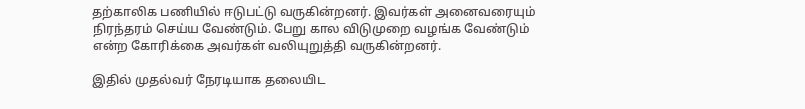தற்காலிக பணியில் ஈடுபட்டு வருகின்றனர். இவர்கள் அனைவரையும் நிரந்தரம் செய்ய வேண்டும். பேறு கால விடுமுறை வழங்க வேண்டும் என்ற கோரிக்கை அவர்கள் வலியுறுத்தி வருகின்றனர்.

இதில் முதல்வர் நேரடியாக தலையிட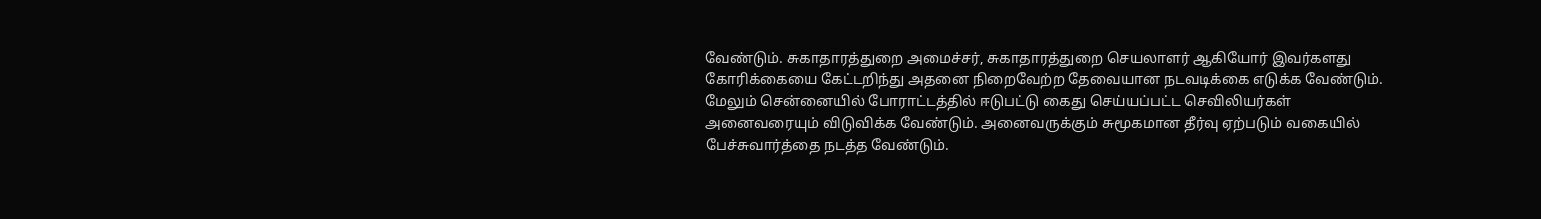வேண்டும். சுகாதாரத்துறை அமைச்சர், சுகாதாரத்துறை செயலாளர் ஆகியோர் இவர்களது கோரிக்கையை கேட்டறிந்து அதனை நிறைவேற்ற தேவையான நடவடிக்கை எடுக்க வேண்டும். மேலும் சென்னையில் போராட்டத்தில் ஈடுபட்டு கைது செய்யப்பட்ட செவிலியர்கள் அனைவரையும் விடுவிக்க வேண்டும். அனைவருக்கும் சுமூகமான தீர்வு ஏற்படும் வகையில் பேச்சுவார்த்தை நடத்த வேண்டும்.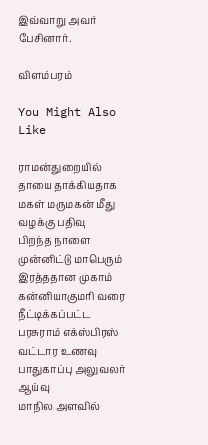இவ்வாறு அவர் பேசினார்.

விளம்பரம்

You Might Also Like

ராமன்துறையில் தாயை தாக்கியதாக மகள் மருமகன் மீது வழக்கு பதிவு
பிறந்த நாளை முன்னிட்டு மாபெரும் இரத்ததான முகாம்
கன்னியாகுமரி வரை நீட்டிக்கப்பட்ட பரசுராம் எக்ஸ்பிரஸ்
வட்டார உணவு பாதுகாப்பு அலுவலர் ஆய்வு
மாநில அளவில்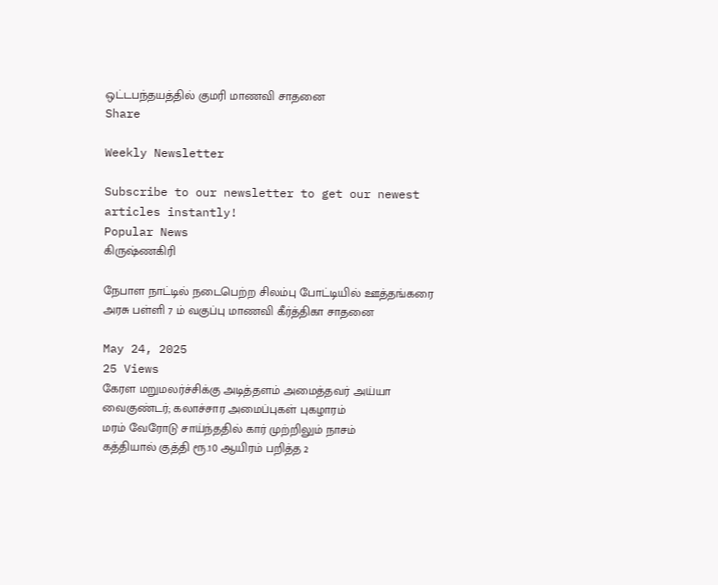ஒட்டபந்தயத்தில் குமரி மாணவி சாதனை
Share

Weekly Newsletter

Subscribe to our newsletter to get our newest articles instantly!
Popular News
கிருஷ்ணகிரி

நேபாள நாட்டில் நடைபெற்ற சிலம்பு போட்டியில் ஊத்தங்கரை அரசு பள்ளி 7 ம் வகுப்பு மாணவி கீர்த்திகா சாதனை

May 24, 2025
25 Views
கேரள மறுமலர்ச்சிக்கு அடித்தளம் அமைத்தவர் அய்யா வைகுண்டர்; கலாச்சார அமைப்புகள் புகழாரம்
மரம் வேரோடு சாய்ந்ததில் கார் முற்றிலும் நாசம்
கத்தியால் குத்தி ரூ.10 ஆயிரம் பறித்த 2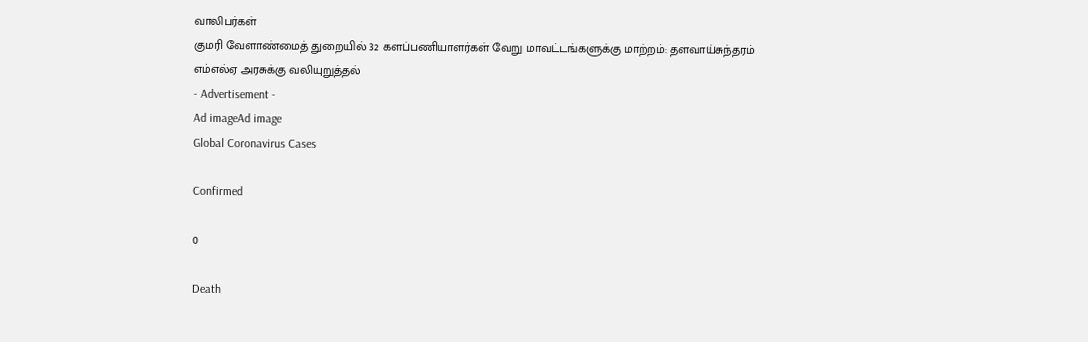வாலிபர்கள்
குமரி வேளாண்மைத் துறையில் 32 களப்பணியாளர்கள் வேறு மாவட்டங்களுக்கு மாற்றம்: தளவாய்சுந்தரம் எம்எல்ஏ அரசுக்கு வலியுறுத்தல்
- Advertisement -
Ad imageAd image
Global Coronavirus Cases

Confirmed

0

Death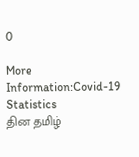0

More Information:Covid-19 Statistics
தின தமிழ்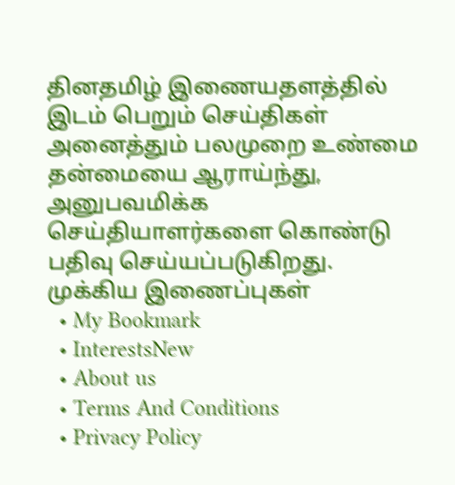தினதமிழ் இணையதளத்தில் இடம் பெறும் செய்திகள் அனைத்தும் பலமுறை உண்மை தன்மையை ஆராய்ந்து, அனுபவமிக்க செய்தியாளர்களை கொண்டு பதிவு செய்யப்படுகிறது.
முக்கிய இணைப்புகள்
  • My Bookmark
  • InterestsNew
  • About us
  • Terms And Conditions
  • Privacy Policy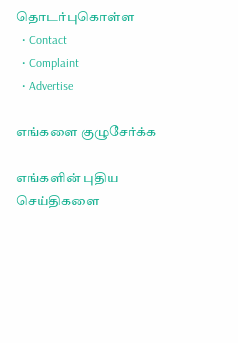தொடர்புகொள்ள
  • Contact
  • Complaint
  • Advertise

எங்களை குழுசேர்க்க

எங்களின் புதிய செய்திகளை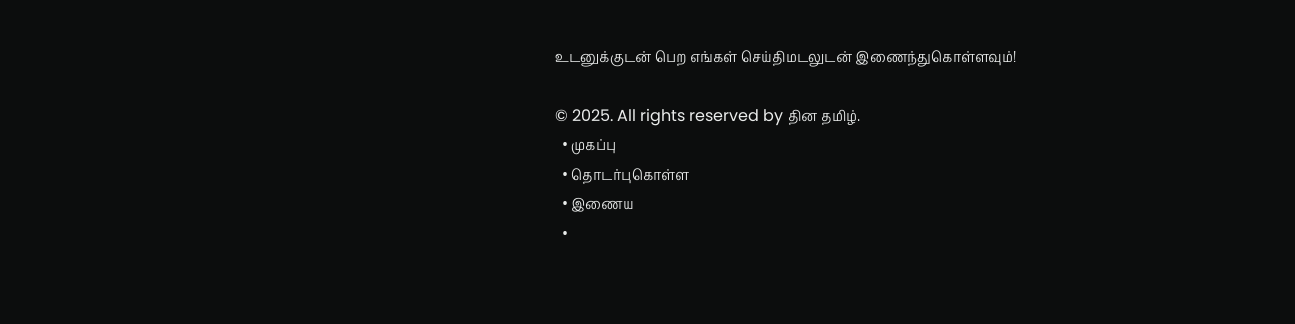உடனுக்குடன் பெற எங்கள் செய்திமடலுடன் இணைந்துகொள்ளவும்!

© 2025. All rights reserved by தின தமிழ்.
  • முகப்பு
  • தொடர்புகொள்ள
  • இணைய
  •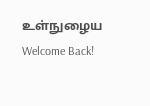உள்நுழைய
Welcome Back!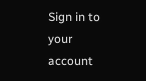Sign in to your account